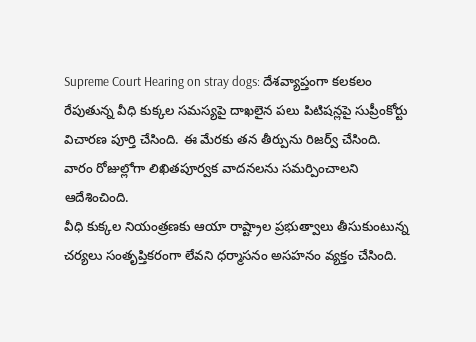Supreme Court Hearing on stray dogs: దేశవ్యాప్తంగా కలకలం రేపుతున్న వీధి కుక్కల సమస్యపై దాఖలైన పలు పిటిషన్లపై సుప్రీంకోర్టు విచారణ పూర్తి చేసింది. ఈ మేరకు తన తీర్పును రిజర్వ్ చేసింది. వారం రోజుల్లోగా లిఖితపూర్వక వాదనలను సమర్పించాలని ఆదేశించింది.
వీధి కుక్కల నియంత్రణకు ఆయా రాష్ట్రాల ప్రభుత్వాలు తీసుకుంటున్న చర్యలు సంతృప్తికరంగా లేవని ధర్మాసనం అసహనం వ్యక్తం చేసింది.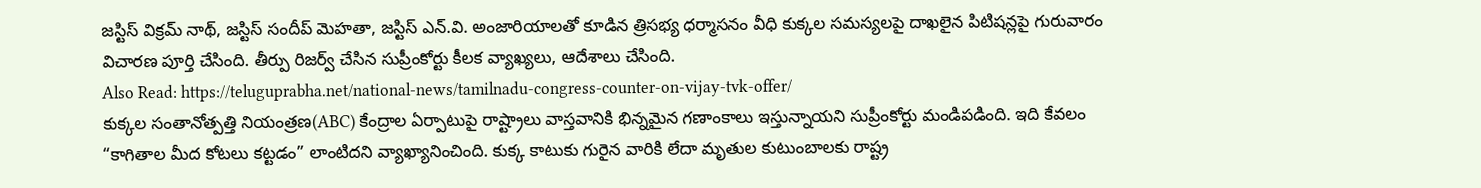జస్టిస్ విక్రమ్ నాథ్, జస్టిస్ సందీప్ మెహతా, జస్టిస్ ఎన్.వి. అంజారియాలతో కూడిన త్రిసభ్య ధర్మాసనం వీధి కుక్కల సమస్యలపై దాఖలైన పిటిషన్లపై గురువారం విచారణ పూర్తి చేసింది. తీర్పు రిజర్వ్ చేసిన సుప్రీంకోర్టు కీలక వ్యాఖ్యలు, ఆదేశాలు చేసింది.
Also Read: https://teluguprabha.net/national-news/tamilnadu-congress-counter-on-vijay-tvk-offer/
కుక్కల సంతానోత్పత్తి నియంత్రణ(ABC) కేంద్రాల ఏర్పాటుపై రాష్ట్రాలు వాస్తవానికి భిన్నమైన గణాంకాలు ఇస్తున్నాయని సుప్రీంకోర్టు మండిపడింది. ఇది కేవలం “కాగితాల మీద కోటలు కట్టడం” లాంటిదని వ్యాఖ్యానించింది. కుక్క కాటుకు గురైన వారికి లేదా మృతుల కుటుంబాలకు రాష్ట్ర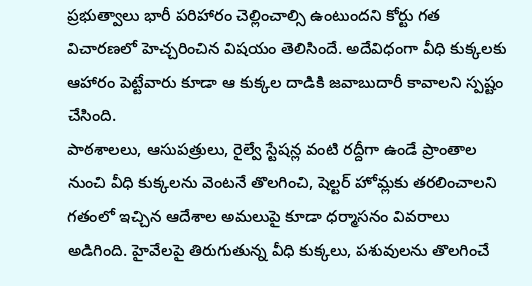ప్రభుత్వాలు భారీ పరిహారం చెల్లించాల్సి ఉంటుందని కోర్టు గత విచారణలో హెచ్చరించిన విషయం తెలిసిందే. అదేవిధంగా వీధి కుక్కలకు ఆహారం పెట్టేవారు కూడా ఆ కుక్కల దాడికి జవాబుదారీ కావాలని స్పష్టం చేసింది.
పాఠశాలలు, ఆసుపత్రులు, రైల్వే స్టేషన్ల వంటి రద్దీగా ఉండే ప్రాంతాల నుంచి వీధి కుక్కలను వెంటనే తొలగించి, షెల్టర్ హోమ్లకు తరలించాలని గతంలో ఇచ్చిన ఆదేశాల అమలుపై కూడా ధర్మాసనం వివరాలు అడిగింది. హైవేలపై తిరుగుతున్న వీధి కుక్కలు, పశువులను తొలగించే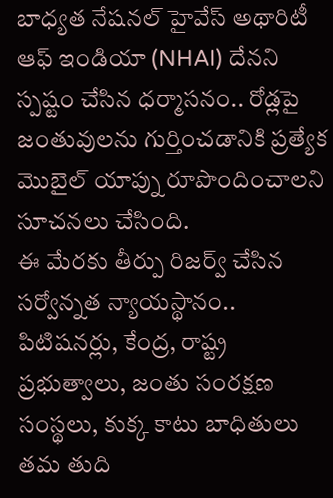బాధ్యత నేషనల్ హైవేస్ అథారిటీ ఆఫ్ ఇండియా (NHAI) దేనని స్పష్టం చేసిన ధర్మాసనం.. రోడ్లపై జంతువులను గుర్తించడానికి ప్రత్యేక మొబైల్ యాప్ను రూపొందించాలని సూచనలు చేసింది.
ఈ మేరకు తీర్పు రిజర్వ్ చేసిన సర్వోన్నత న్యాయస్థానం.. పిటిషనర్లు, కేంద్ర, రాష్ట్ర ప్రభుత్వాలు, జంతు సంరక్షణ సంస్థలు, కుక్క కాటు బాధితులు తమ తుది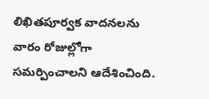లిఖితపూర్వక వాదనలను వారం రోజుల్లోగా సమర్పించాలని ఆదేశించింది.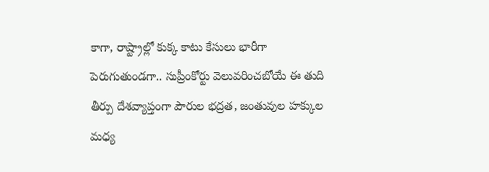కాగా, రాష్ట్రాల్లో కుక్క కాటు కేసులు భారీగా పెరుగుతుండగా.. సుప్రీంకోర్టు వెలువరించబోయే ఈ తుది తీర్పు దేశవ్యాప్తంగా పౌరుల భద్రత, జంతువుల హక్కుల మధ్య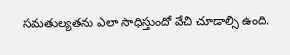సమతుల్యతను ఎలా సాధిస్తుందో వేచి చూడాల్సి ఉంది.